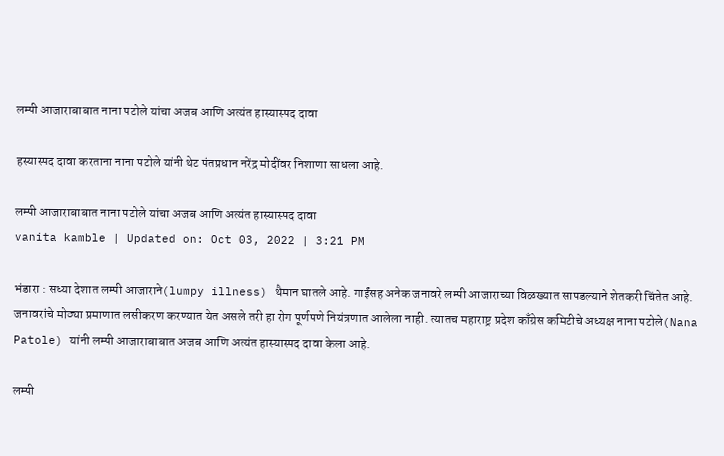लम्पी आजाराबाबात नाना पटोले यांचा अजब आणि अत्यंत हास्यास्पद दावा

हस्यास्पद दावा करताना नाना पटोले यांनी थेट पंतप्रधान नरेंद्र मोदींवर निशाणा साधला आहे.

लम्पी आजाराबाबात नाना पटोले यांचा अजब आणि अत्यंत हास्यास्पद दावा
vanita kamble | Updated on: Oct 03, 2022 | 3:21 PM

भंडारा : सध्या देशात लम्पी आजाराने(lumpy illness) थैमान घातले आहे. गाईंसह अनेक जनावरे लम्पी आजाराच्या विळख्यात सापडल्याने शेतकरी चिंतेत आहे. जनावरांचे मोठ्या प्रमाणात लसीकरण करण्यात येत असले तरी हा रोग पूर्णपणे नियंत्रणात आलेला नाही. त्यातच महाराष्ट्र प्रदेश काँग्रेस कमिटीचे अध्यक्ष नाना पटोले(Nana Patole) यांनी लम्पी आजाराबाबात अजब आणि अत्यंत हास्यास्पद दावा केला आहे.

लम्पी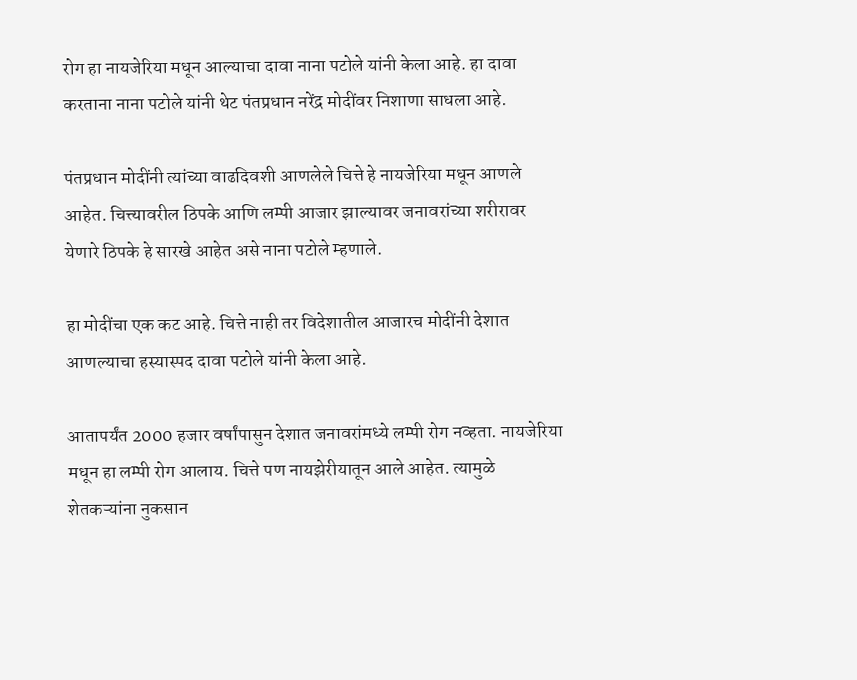रोग हा नायजेरिया मधून आल्याचा दावा नाना पटोले यांनी केला आहे. हा दावा करताना नाना पटोले यांनी थेट पंतप्रधान नरेंद्र मोदींवर निशाणा साधला आहे.

पंतप्रधान मोदींनी त्यांच्या वाढदिवशी आणलेले चित्ते हे नायजेरिया मधून आणले आहेत. चित्त्यावरील ठिपके आणि लम्पी आजार झाल्यावर जनावरांच्या शरीरावर येणारे ठिपके हे सारखे आहेत असे नाना पटोले म्हणाले.

हा मोदींचा एक कट आहे. चित्ते नाही तर विदेशातील आजारच मोदींनी देशात आणल्याचा हस्यास्पद दावा पटोले यांनी केला आहे.

आतापर्यंत 2000 हजार वर्षांपासुन देशात जनावरांमध्ये लम्पी रोग नव्हता. नायजेरिया मधून हा लम्पी रोग आलाय. चित्ते पण नायझेरीयातून आले आहेत. त्यामुळे शेतकऱ्यांना नुकसान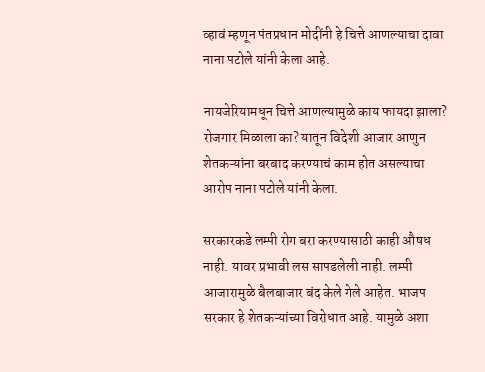व्हावं म्हणून पंतप्रधान मोदींनी हे चित्ते आणल्याचा दावा नाना पटोले यांनी केला आहे.

नायजेरियामधून चित्ते आणल्यामुळे काय फायदा झाला? रोजगार मिळाला का? यातून विदेशी आजार आणुन शेतकऱ्यांना बरबाद करण्याचं काम होत असल्याचा आरोप नाना पटोले यांनी केला.

सरकारकडे लम्पी रोग बरा करण्यासाठी काही औषध नाही. यावर प्रभावी लस सापडलेली नाही. लम्पी आजारामुळे बैलबाजार बंद केले गेले आहेत. भाजप सरकार हे शेतकऱ्यांच्या विरोधात आहे. यामुळे अशा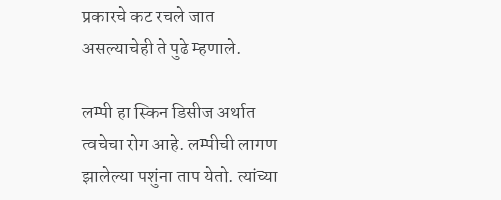प्रकारचे कट रचले जात असल्याचेही ते पुढे म्हणाले.

लम्पी हा स्किन डिसीज अर्थात त्वचेचा रोग आहे. लम्पीची लागण झालेल्या पशुंना ताप येतो. त्यांच्या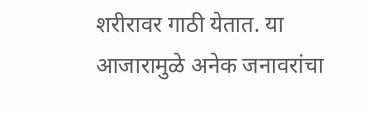शरीरावर गाठी येतात. या आजारामुळे अनेक जनावरांचा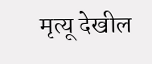मृत्यू देखील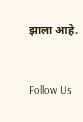झाला आहे.



Follow Us